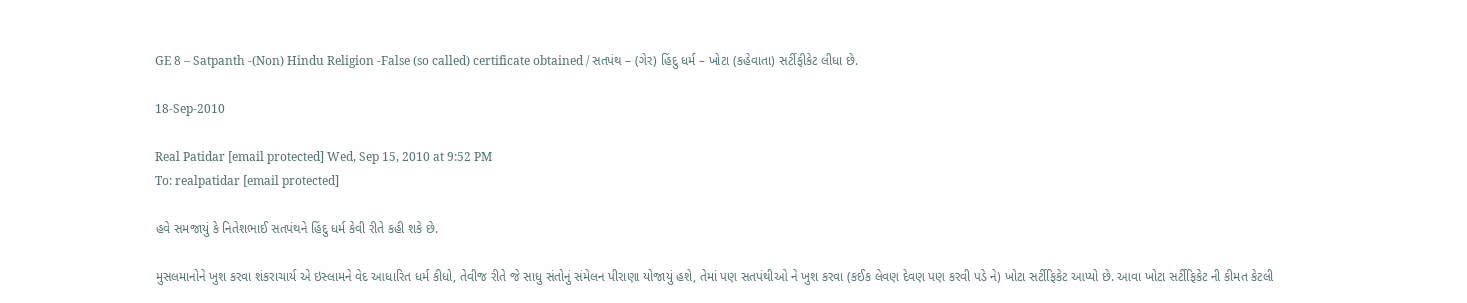GE 8 – Satpanth -(Non) Hindu Religion -False (so called) certificate obtained / સતપંથ – (ગેર) હિંદુ ધર્મ – ખોટા (કહેવાતા) સર્ટીફીકેટ લીધા છે.

18-Sep-2010

Real Patidar [email protected] Wed, Sep 15, 2010 at 9:52 PM
To: realpatidar [email protected]

હવે સમજાયું કે નિતેશભાઈ સતપંથને હિંદુ ધર્મ કેવી રીતે કહી શકે છે.

મુસલમાનોને ખુશ કરવા શંકરાચાર્ય એ ઇસ્લામને વેદ આધારિત ધર્મ કીધો, તેવીજ રીતે જે સાધુ સંતોનું સંમેલન પીરાણા યોજાયું હશે, તેમાં પણ સતપંથીઓ ને ખુશ કરવા (કઈક લેવણ દેવણ પણ કરવી પડે ને) ખોટા સર્ટીફિકેટ આપ્યો છે. આવા ખોટા સર્ટીફિકેટ ની કીમત કેટલી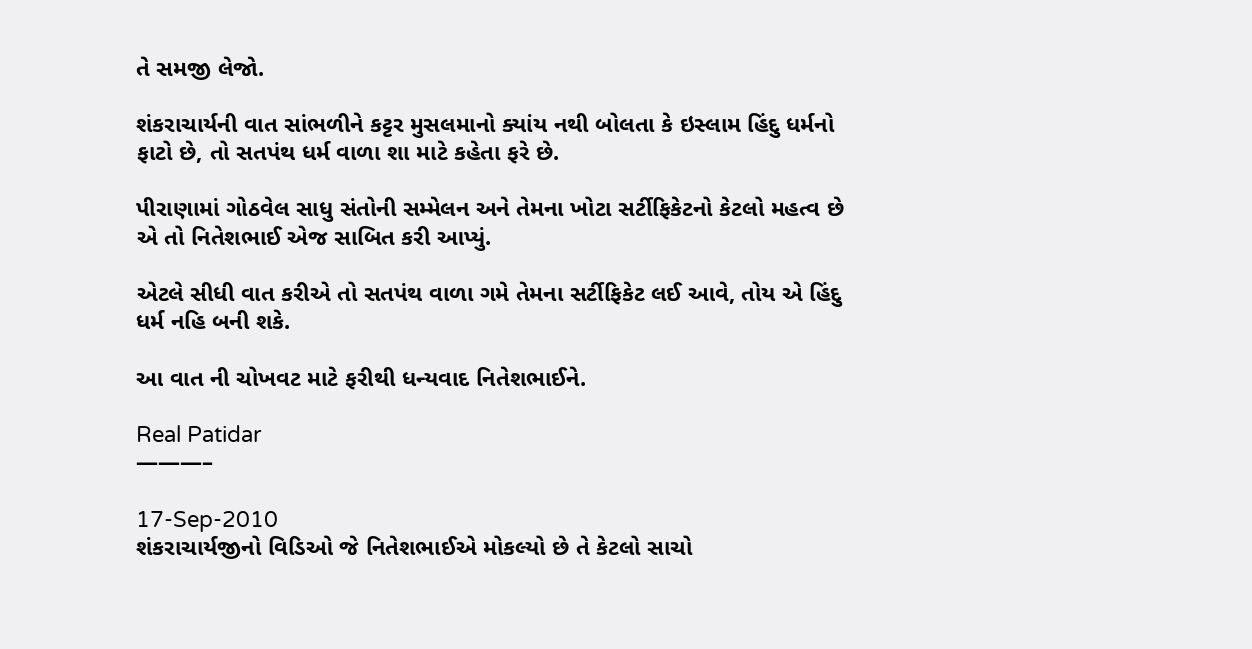તે સમજી લેજો.

શંકરાચાર્યની વાત સાંભળીને કટ્ટર મુસલમાનો ક્યાંય નથી બોલતા કે ઇસ્લામ હિંદુ ધર્મનો ફાટો છે, તો સતપંથ ધર્મ વાળા શા માટે કહેતા ફરે છે.

પીરાણામાં ગોઠવેલ સાધુ સંતોની સમ્મેલન અને તેમના ખોટા સર્ટીફિકેટનો કેટલો મહત્વ છે એ તો નિતેશભાઈ એજ સાબિત કરી આપ્યું.

એટલે સીધી વાત કરીએ તો સતપંથ વાળા ગમે તેમના સર્ટીફિકેટ લઈ આવે, તોય એ હિંદુ ધર્મ નહિ બની શકે.

આ વાત ની ચોખવટ માટે ફરીથી ધન્યવાદ નિતેશભાઈને.

Real Patidar
———–

17-Sep-2010
શંકરાચાર્યજીનો વિડિઓ જે નિતેશભાઈએ મોકલ્યો છે તે કેટલો સાચો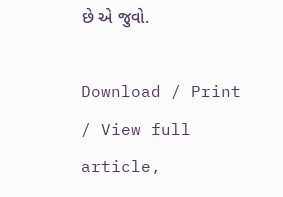છે એ જુવો.

Download / Print / View full article,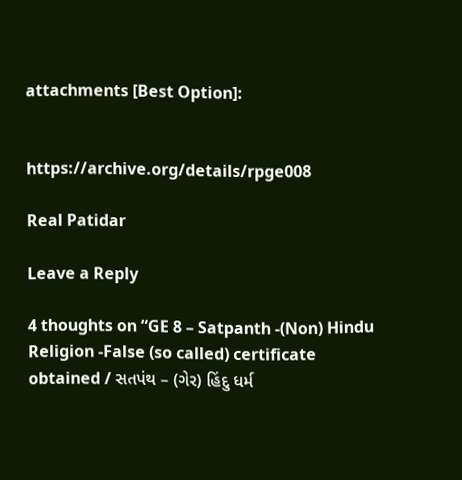attachments [Best Option]:


https://archive.org/details/rpge008

Real Patidar

Leave a Reply

4 thoughts on “GE 8 – Satpanth -(Non) Hindu Religion -False (so called) certificate obtained / સતપંથ – (ગેર) હિંદુ ધર્મ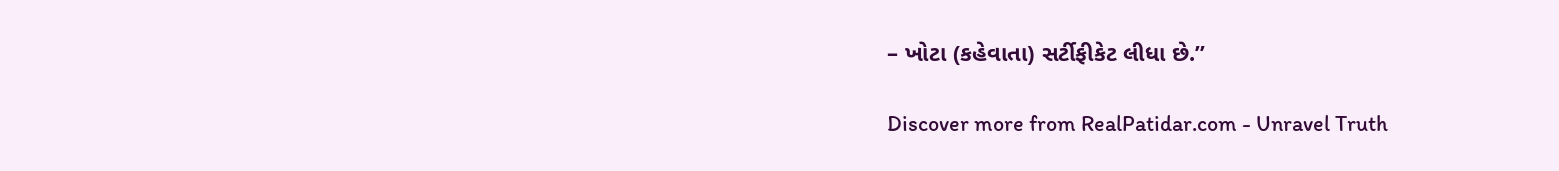– ખોટા (કહેવાતા) સર્ટીફીકેટ લીધા છે.”

Discover more from RealPatidar.com - Unravel Truth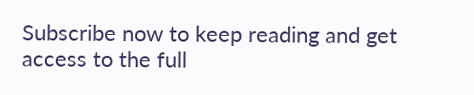Subscribe now to keep reading and get access to the full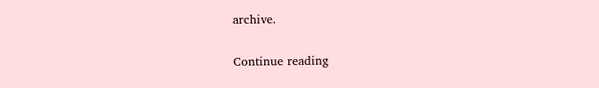archive.

Continue reading